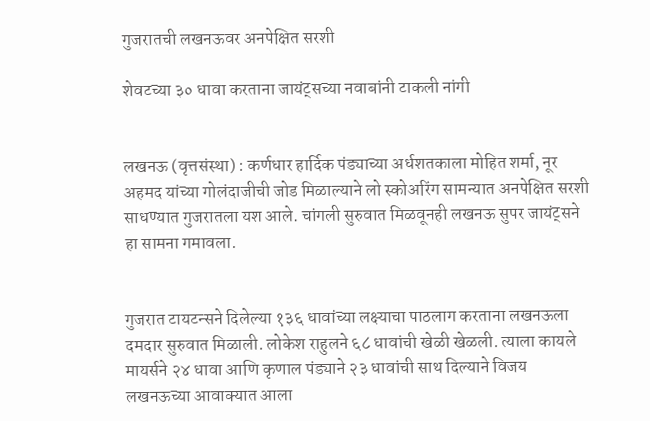गुजरातची लखनऊवर अनपेक्षित सरशी

शेवटच्या ३० धावा करताना जायंट्सच्या नवाबांनी टाकली नांगी


लखनऊ (वृत्तसंस्था) : कर्णधार हार्दिक पंड्याच्या अर्धशतकाला मोहित शर्मा, नूर अहमद यांच्या गोलंदाजीची जोड मिळाल्याने लो स्कोअरिंग सामन्यात अनपेक्षित सरशी साधण्यात गुजरातला यश आले. चांगली सुरुवात मिळवूनही लखनऊ सुपर जायंट्सने हा सामना गमावला.


गुजरात टायटन्सने दिलेल्या १३६ धावांच्या लक्ष्याचा पाठलाग करताना लखनऊला दमदार सुरुवात मिळाली. लोकेश राहुलने ६८ धावांची खेळी खेळली. त्याला कायले मायर्सने २४ धावा आणि कृणाल पंड्याने २३ धावांची साथ दिल्याने विजय लखनऊच्या आवाक्यात आला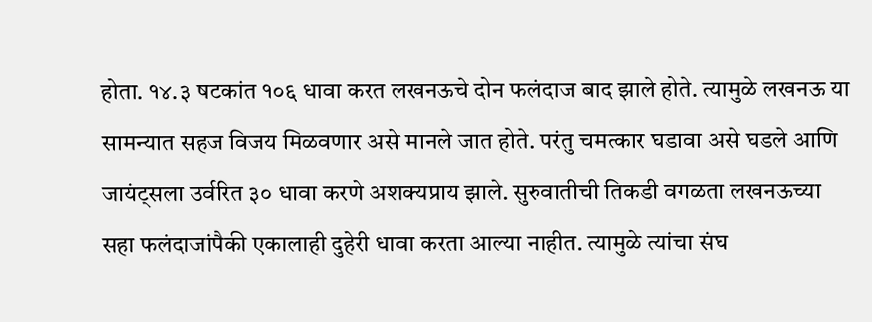होता. १४.३ षटकांत १०६ धावा करत लखनऊचे दोन फलंदाज बाद झाले होते. त्यामुळे लखनऊ या सामन्यात सहज विजय मिळवणार असे मानले जात होते. परंतु चमत्कार घडावा असे घडले आणि जायंट्सला उर्वरित ३० धावा करणे अशक्यप्राय झाले. सुरुवातीची तिकडी वगळता लखनऊच्या सहा फलंदाजांपैकी एकालाही दुहेरी धावा करता आल्या नाहीत. त्यामुळे त्यांचा संघ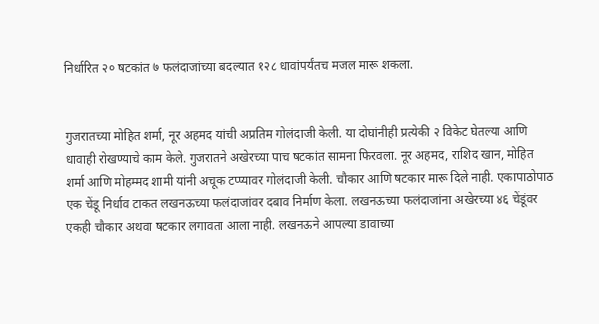निर्धारित २० षटकांत ७ फलंदाजांच्या बदल्यात १२८ धावांपर्यंतच मजल मारू शकला.


गुजरातच्या मोहित शर्मा, नूर अहमद यांची अप्रतिम गोलंदाजी केली. या दोघांनीही प्रत्येकी २ विकेट घेतल्या आणि धावाही रोखण्याचे काम केले. गुजरातने अखेरच्या पाच षटकांत सामना फिरवला. नूर अहमद, राशिद खान, मोहित शर्मा आणि मोहम्मद शामी यांनी अचूक टप्प्यावर गोलंदाजी केली. चौकार आणि षटकार मारू दिले नाही. एकापाठोपाठ एक चेंडू निर्धाव टाकत लखनऊच्या फलंदाजांवर दबाव निर्माण केला. लखनऊच्या फलंदाजांना अखेरच्या ४६ चेंडूंवर एकही चौकार अथवा षटकार लगावता आला नाही. लखनऊने आपल्या डावाच्या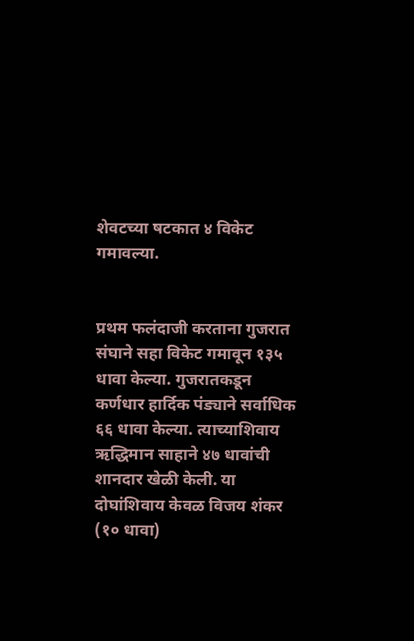शेवटच्या षटकात ४ विकेट गमावल्या.


प्रथम फलंदाजी करताना गुजरात संघाने सहा विकेट गमावून १३५ धावा केल्या. गुजरातकडून कर्णधार हार्दिक पंड्याने सर्वाधिक ६६ धावा केल्या. त्याच्याशिवाय ऋद्धिमान साहाने ४७ धावांची शानदार खेळी केली. या दोघांशिवाय केवळ विजय शंकर (१० धावा)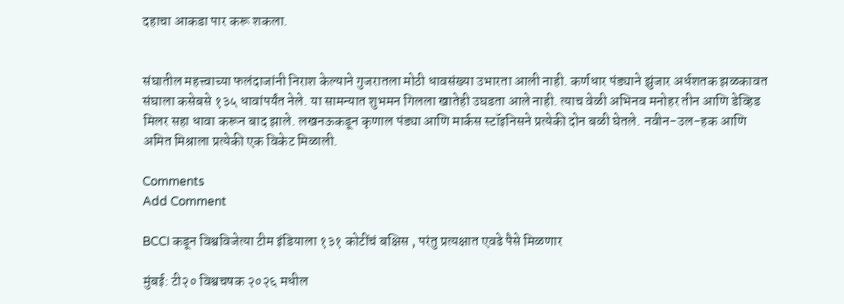दहाचा आकडा पार करू शकला.


संघातील महत्त्वाच्या फलंदाजांनी निराश केल्याने गुजरातला मोठी धावसंख्या उभारता आली नाही. कर्णधार पंड्याने झुंजार अर्धशतक झळकावत संघाला कसेबसे १३५ धावांपर्यंत नेले. या सामन्यात शुभमन गिलला खातेही उघडता आले नाही. त्याच वेळी अभिनव मनोहर तीन आणि डेव्हिड मिलर सहा धावा करून बाद झाले. लखनऊकडून कृणाल पंड्या आणि मार्कस स्टॉइनिसने प्रत्येकी दोन बळी घेतले. नवीन-उल-हक आणि अमित मिश्राला प्रत्येकी एक विकेट मिळाली.

Comments
Add Comment

BCCI कडून विश्वविजेत्या टीम इंडियाला १३१ कोटींचं बक्षिस , परंतु प्रत्यक्षात एवढे पैसे मिळणार

मुंबई: टी२० विश्वचषक २०२६ मधील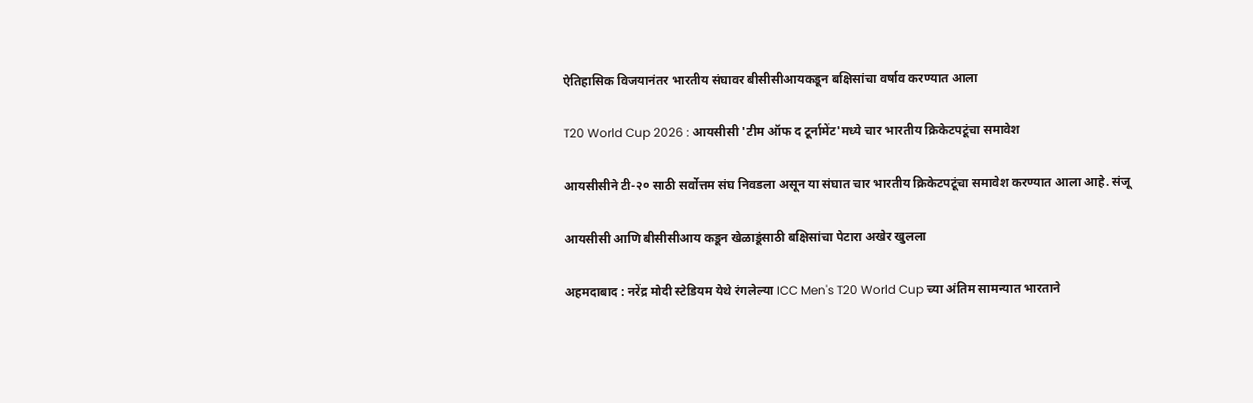ऐतिहासिक विजयानंतर भारतीय संघावर बीसीसीआयकडून बक्षिसांचा वर्षाव करण्यात आला

T20 World Cup 2026 : आयसीसी 'टीम ऑफ द टूर्नामेंट'मध्ये चार भारतीय क्रिकेटपटूंचा समावेश

आयसीसीने टी-२० साठी सर्वोत्तम संघ निवडला असून या संघात चार भारतीय क्रिकेटपटूंचा समावेश करण्यात आला आहे. संजू

आयसीसी आणि बीसीसीआय कडून खेळाडूंसाठी बक्षिसांचा पेटारा अखेर खुलला

अहमदाबाद : नरेंद्र मोदी स्टेडियम येथे रंगलेल्या ICC Men's T20 World Cup च्या अंतिम सामन्यात भारताने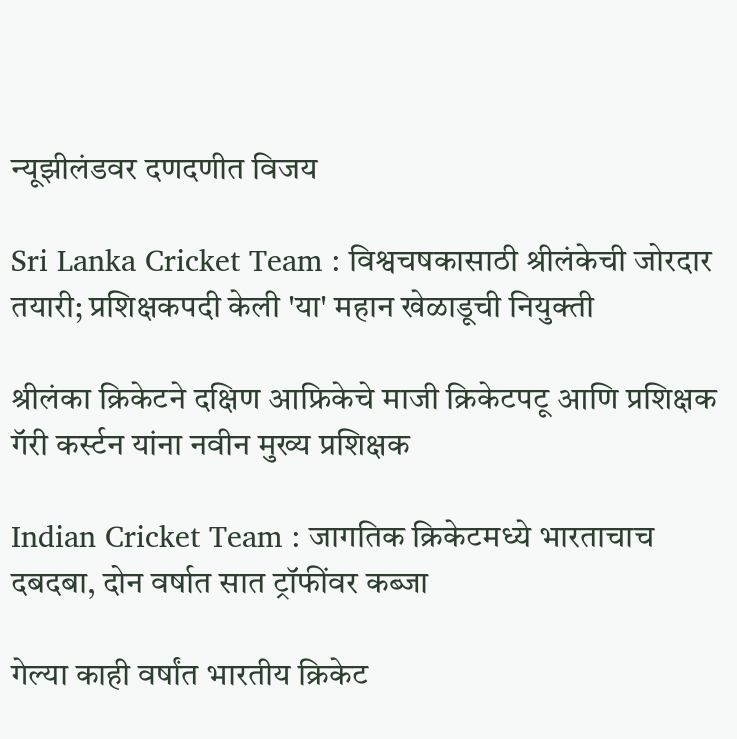न्यूझीलंडवर दणदणीत विजय

Sri Lanka Cricket Team : विश्वचषकासाठी श्रीलंकेची जोरदार तयारी; प्रशिक्षकपदी केली 'या' महान खेळाडूची नियुक्ती

श्रीलंका क्रिकेटने दक्षिण आफ्रिकेचे माजी क्रिकेटपटू आणि प्रशिक्षक गॅरी कर्स्टन यांना नवीन मुख्य प्रशिक्षक

Indian Cricket Team : जागतिक क्रिकेटमध्ये भारताचाच दबदबा, दोन वर्षात सात ट्रॉफींवर कब्जा

गेल्या काही वर्षांत भारतीय क्रिकेट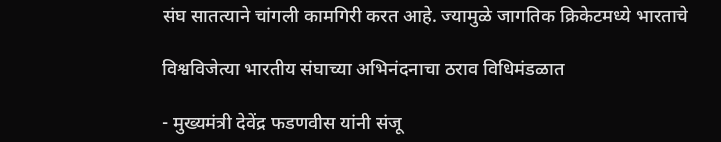संघ सातत्याने चांगली कामगिरी करत आहे. ज्यामुळे जागतिक क्रिकेटमध्ये भारताचे

विश्वविजेत्या भारतीय संघाच्या अभिनंदनाचा ठराव विधिमंडळात

- मुख्यमंत्री देवेंद्र फडणवीस यांनी संजू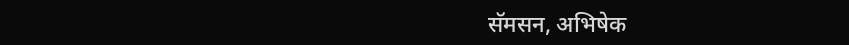सॅमसन, अभिषेक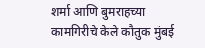शर्मा आणि बुमराहच्या कामगिरीचे केले कौतुक मुंबई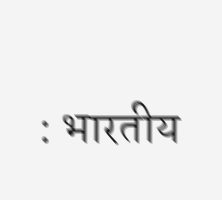: भारतीय